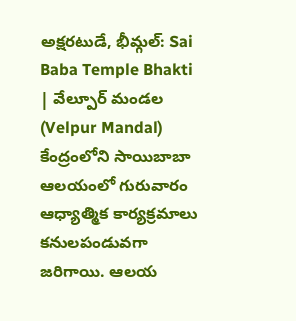అక్షరటుడే, భీమ్గల్: Sai Baba Temple Bhakti | వేల్పూర్ మండల (Velpur Mandal) కేంద్రంలోని సాయిబాబా ఆలయంలో గురువారం ఆధ్యాత్మిక కార్యక్రమాలు కనులపండువగా జరిగాయి. ఆలయ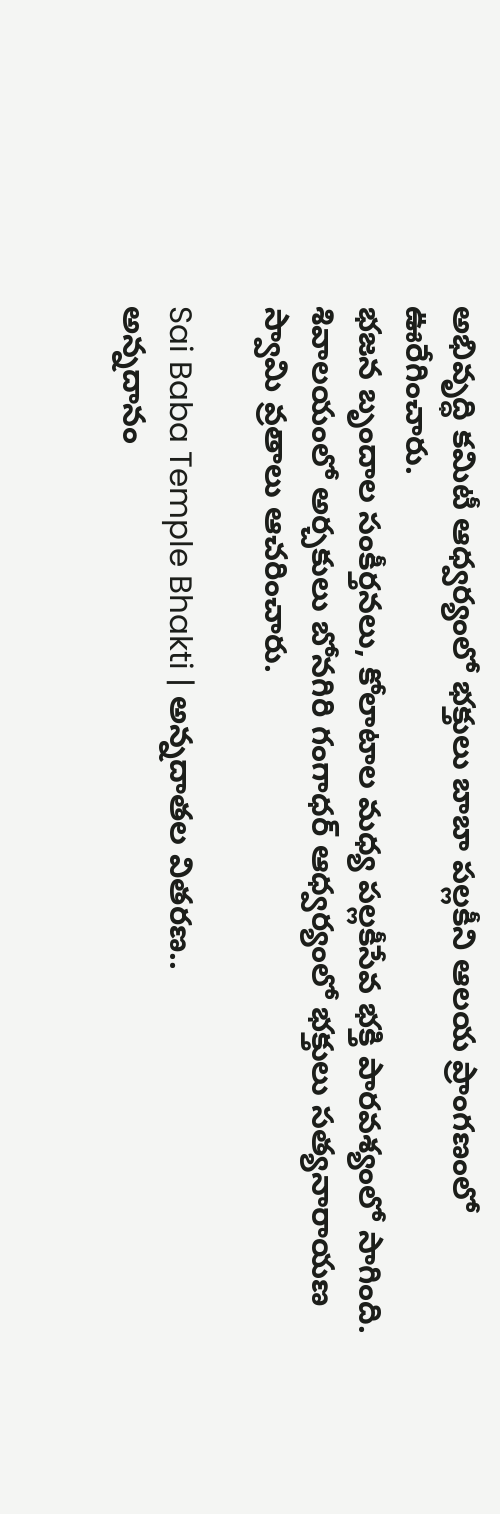అభివృద్ధి కమిటీ ఆధ్వర్యంలో భక్తులు బాబా పల్లకీని ఆలయ ప్రాంగణంలో ఊరేగించారు.
భజన బృందాల సంకీర్తనలు, కోలాటాల మధ్య పల్లకీసేవ భక్తి పారవశ్యంలో సాగింది. శివాలయంలో అర్చకులు బోనగిరి గంగాధర్ ఆధ్వర్యంలో భక్తులు సత్యనారాయణ స్వామి వ్రతాలు ఆచరించారు.

Sai Baba Temple Bhakti | అన్నదాతల వితరణ..
అన్నదానం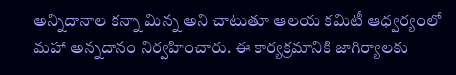అన్నిదానాల కన్నా మిన్న అని చాటుతూ ఆలయ కమిటీ ఆధ్వర్యంలో మహా అన్నదానం నిర్వహించారు. ఈ కార్యక్రమానికి జాగిర్యాలకు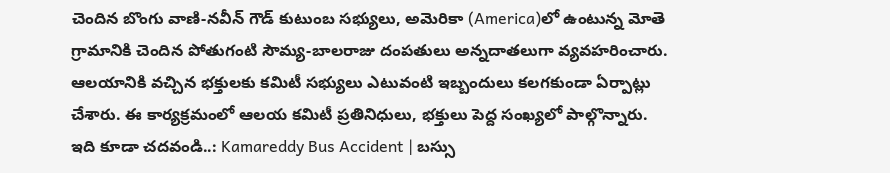చెందిన బొంగు వాణి-నవీన్ గౌడ్ కుటుంబ సభ్యులు, అమెరికా (America)లో ఉంటున్న మోతె గ్రామానికి చెందిన పోతుగంటి సౌమ్య-బాలరాజు దంపతులు అన్నదాతలుగా వ్యవహరించారు. ఆలయానికి వచ్చిన భక్తులకు కమిటీ సభ్యులు ఎటువంటి ఇబ్బందులు కలగకుండా ఏర్పాట్లు చేశారు. ఈ కార్యక్రమంలో ఆలయ కమిటీ ప్రతినిధులు, భక్తులు పెద్ద సంఖ్యలో పాల్గొన్నారు.
ఇది కూడా చదవండి..: Kamareddy Bus Accident | బస్సు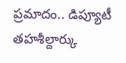ప్రమాదం.. డిప్యూటీ తహశీల్దార్కు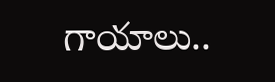గాయాలు..